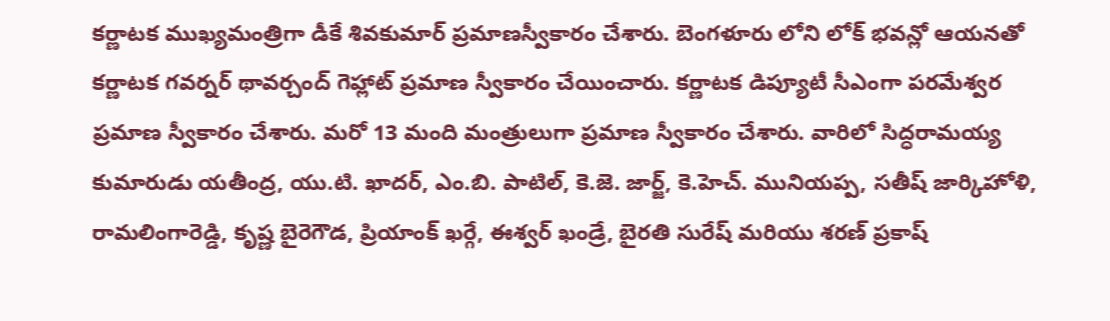కర్ణాటక ముఖ్యమంత్రిగా డీకే శివకుమార్ ప్రమాణస్వీకారం చేశారు. బెంగళూరు లోని లోక్ భవన్లో ఆయనతో కర్ణాటక గవర్నర్ థావర్చంద్ గెహ్లాట్ ప్రమాణ స్వీకారం చేయించారు. కర్ణాటక డిప్యూటీ సీఎంగా పరమేశ్వర ప్రమాణ స్వీకారం చేశారు. మరో 13 మంది మంత్రులుగా ప్రమాణ స్వీకారం చేశారు. వారిలో సిద్ధరామయ్య కుమారుడు యతీంద్ర, యు.టి. ఖాదర్, ఎం.బి. పాటిల్, కె.జె. జార్జ్, కె.హెచ్. మునియప్ప, సతీష్ జార్కిహోళి, రామలింగారెడ్డి, కృష్ణ బైరెగౌడ, ప్రియాంక్ ఖర్గే, ఈశ్వర్ ఖండ్రే, బైరతి సురేష్ మరియు శరణ్ ప్రకాష్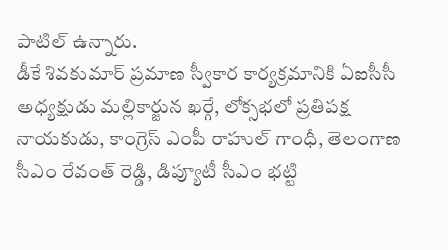పాటిల్ ఉన్నారు.
డీకే శివకుమార్ ప్రమాణ స్వీకార కార్యక్రమానికి ఏఐసీసీ అధ్యక్షుడు మల్లికార్జున ఖర్గే, లోక్సభలో ప్రతిపక్ష నాయకుడు, కాంగ్రెస్ ఎంపీ రాహుల్ గాంధీ, తెలంగాణ సీఎం రేవంత్ రెడ్డి, డిప్యూటీ సీఎం భట్టి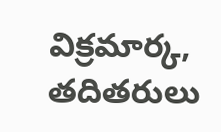విక్రమార్క, తదితరులు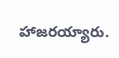హాజరయ్యారు.